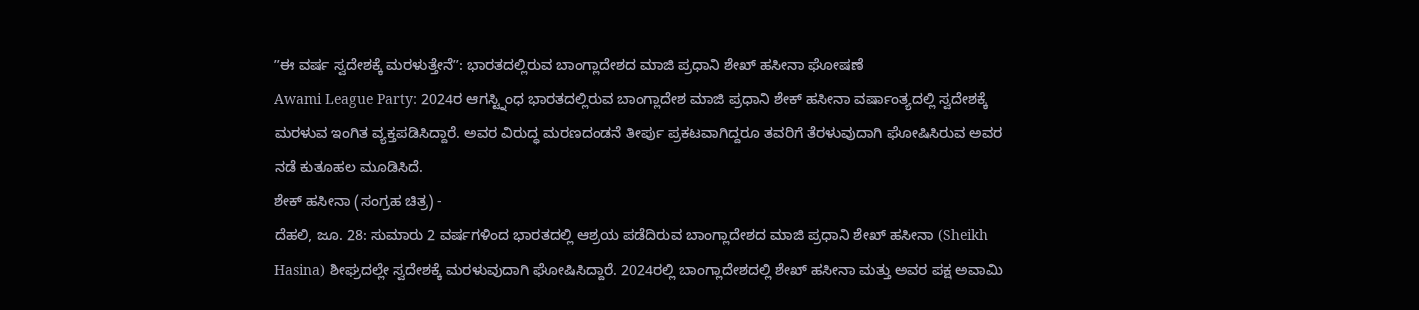ʼʼಈ ವರ್ಷ ಸ್ವದೇಶಕ್ಕೆ ಮರಳುತ್ತೇನೆʼʼ: ಭಾರತದಲ್ಲಿರುವ ಬಾಂಗ್ಲಾದೇಶದ ಮಾಜಿ ಪ್ರಧಾನಿ ಶೇಖ್ ಹಸೀನಾ ಘೋಷಣೆ
Awami League Party: 2024ರ ಆಗಸ್ಟ್ನಿಂಧ ಭಾರತದಲ್ಲಿರುವ ಬಾಂಗ್ಲಾದೇಶ ಮಾಜಿ ಪ್ರಧಾನಿ ಶೇಕ್ ಹಸೀನಾ ವರ್ಷಾಂತ್ಯದಲ್ಲಿ ಸ್ವದೇಶಕ್ಕೆ ಮರಳುವ ಇಂಗಿತ ವ್ಯಕ್ತಪಡಿಸಿದ್ದಾರೆ. ಅವರ ವಿರುದ್ಧ ಮರಣದಂಡನೆ ತೀರ್ಪು ಪ್ರಕಟವಾಗಿದ್ದರೂ ತವರಿಗೆ ತೆರಳುವುದಾಗಿ ಘೋಷಿಸಿರುವ ಅವರ ನಡೆ ಕುತೂಹಲ ಮೂಡಿಸಿದೆ.
ಶೇಕ್ ಹಸೀನಾ (ಸಂಗ್ರಹ ಚಿತ್ರ) -
ದೆಹಲಿ, ಜೂ. 28: ಸುಮಾರು 2 ವರ್ಷಗಳಿಂದ ಭಾರತದಲ್ಲಿ ಆಶ್ರಯ ಪಡೆದಿರುವ ಬಾಂಗ್ಲಾದೇಶದ ಮಾಜಿ ಪ್ರಧಾನಿ ಶೇಖ್ ಹಸೀನಾ (Sheikh Hasina) ಶೀಘ್ರದಲ್ಲೇ ಸ್ವದೇಶಕ್ಕೆ ಮರಳುವುದಾಗಿ ಘೋಷಿಸಿದ್ದಾರೆ. 2024ರಲ್ಲಿ ಬಾಂಗ್ಲಾದೇಶದಲ್ಲಿ ಶೇಖ್ ಹಸೀನಾ ಮತ್ತು ಅವರ ಪಕ್ಷ ಅವಾಮಿ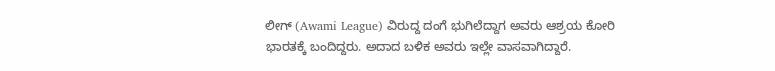ಲೀಗ್ (Awami League) ವಿರುದ್ದ ದಂಗೆ ಭುಗಿಲೆದ್ದಾಗ ಅವರು ಆಶ್ರಯ ಕೋರಿ ಭಾರತಕ್ಕೆ ಬಂದಿದ್ದರು. ಅದಾದ ಬಳಿಕ ಅವರು ಇಲ್ಲೇ ವಾಸವಾಗಿದ್ದಾರೆ.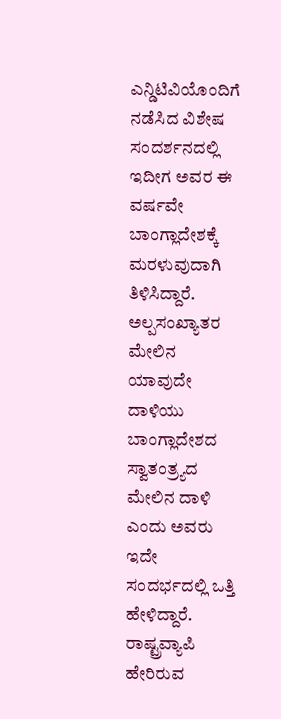ಎನ್ಡಿಟಿವಿಯೊಂದಿಗೆ ನಡೆಸಿದ ವಿಶೇಷ ಸಂದರ್ಶನದಲ್ಲಿ ಇದೀಗ ಅವರ ಈ ವರ್ಷವೇ ಬಾಂಗ್ಲಾದೇಶಕ್ಕೆ ಮರಳುವುದಾಗಿ ತಿಳಿಸಿದ್ದಾರೆ.
ಅಲ್ಪಸಂಖ್ಯಾತರ ಮೇಲಿನ ಯಾವುದೇ ದಾಳಿಯು ಬಾಂಗ್ಲಾದೇಶದ ಸ್ವಾತಂತ್ರ್ಯದ ಮೇಲಿನ ದಾಳಿ ಎಂದು ಅವರು ಇದೇ ಸಂದರ್ಭದಲ್ಲಿ ಒತ್ತಿ ಹೇಳಿದ್ದಾರೆ. ರಾಷ್ಟ್ರವ್ಯಾಪಿ ಹೇರಿರುವ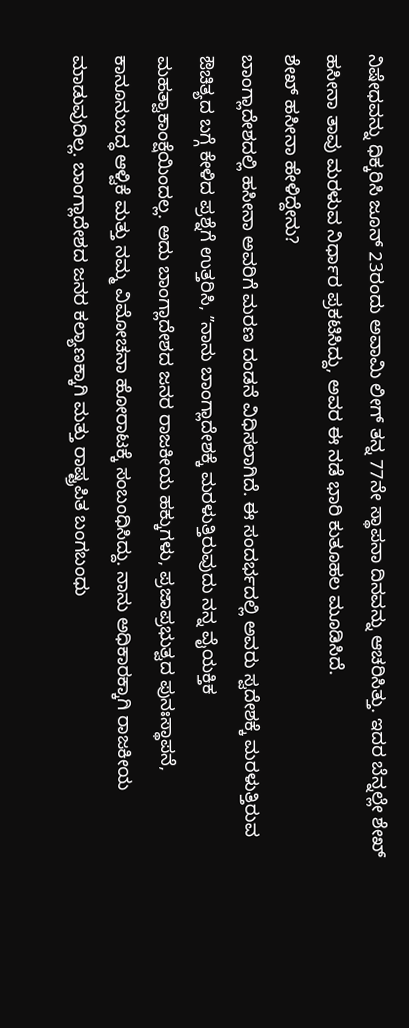ನಿಷೇಧವನ್ನು ಧಿಕ್ಕರಿಸಿ ಜೂನ್ 23ರಂದು ಅವಾಮಿ ಲೀಗ್ ತನ್ನ 77ನೇ ಸ್ಥಾಪನಾ ದಿನವನ್ನು ಆಚರಿಸಿತ್ತು. ಇದರ ಬೆನ್ನಲ್ಲೇ ಶೇಖ್ ಹಸೀನಾ ತಾವು ಮರಳುವ ನಿರ್ಧಾರ ಪ್ರಕಟಿಸಿದ್ದು, ಅವರ ಈ ನಡೆ ಭಾರಿ ಕುತೂಹಲ ಮೂಡಿಸಿದೆ.
ಶೇಖ್ ಹಸೀನಾ ಹೇಳಿದ್ದೇನು?
ಬಾಂಗ್ಲಾದೇಶದಲ್ಲಿ ಹಸೀನಾ ಅವರಿಗೆ ಮರಣ ದಂಡನೆ ವಿಧಿಸಲಾಗಿದೆ. ಈ ಸಂದರ್ಭದಲ್ಲಿ ಅವರು ಸ್ವದೇಶಕ್ಕೆ ಮರಳುತ್ತಿರುವ ಔಚಿತ್ಯದ ಬಗ್ಗೆ ಕೇಳಿದ ಪ್ರಶ್ನೆಗೆ ಉತ್ತರಿಸಿ, ʼʼನಾನು ಬಾಂಗ್ಲಾದೇಶಕ್ಕೆ ಮರಳುತ್ತಿರುವುದು ನನ್ನ ವೈಯಕ್ತಿಕ ಮಹತ್ವಾಕಾಂಕ್ಷೆಯಿಂದಲ್ಲ. ಅದು ಬಾಂಗ್ಲಾದೇಶದ ಜನರ ರಾಜಕೀಯ ಹಕ್ಕುಗಳು, ಪ್ರಜಾಪ್ರಭುತ್ವದ ಪುನಃಸ್ಥಾಪನೆ, ಕಾನೂನುಬದ್ಧ ಆಳ್ವಿಕೆ ಮತ್ತು ನಮ್ಮ ವಿಮೋಚನಾ ಹೋರಾಟಕ್ಕೆ ಸಂಬಂಧಿಸಿದ್ದು. ನಾನು ಅಧಿಕಾರಕ್ಕಾಗಿ ರಾಜಕೀಯ ಮಾಡುವುದಿಲ್ಲ. ಬಾಂಗ್ಲಾದೇಶದ ಜನರ ಕಲ್ಯಾಣಕ್ಕಾಗಿ ಮತ್ತು ರಾಷ್ಟ್ರಪಿತ ಬಂಗಬಂಧು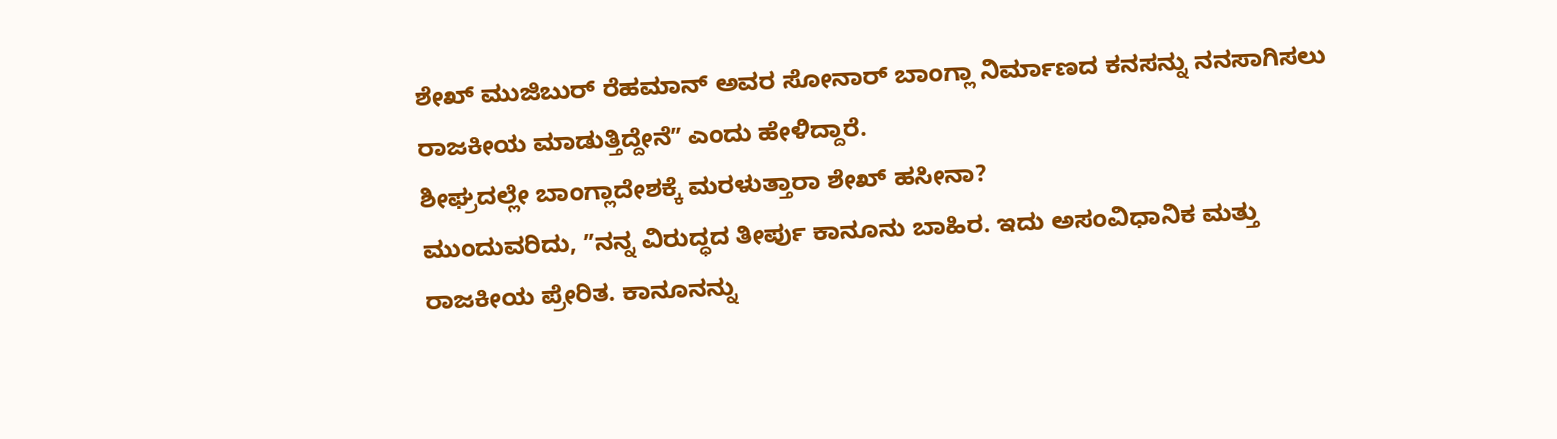ಶೇಖ್ ಮುಜಿಬುರ್ ರೆಹಮಾನ್ ಅವರ ಸೋನಾರ್ ಬಾಂಗ್ಲಾ ನಿರ್ಮಾಣದ ಕನಸನ್ನು ನನಸಾಗಿಸಲು ರಾಜಕೀಯ ಮಾಡುತ್ತಿದ್ದೇನೆʼʼ ಎಂದು ಹೇಳಿದ್ದಾರೆ.
ಶೀಘ್ರದಲ್ಲೇ ಬಾಂಗ್ಲಾದೇಶಕ್ಕೆ ಮರಳುತ್ತಾರಾ ಶೇಖ್ ಹಸೀನಾ?
ಮುಂದುವರಿದು, ʼʼನನ್ನ ವಿರುದ್ಧದ ತೀರ್ಪು ಕಾನೂನು ಬಾಹಿರ. ಇದು ಅಸಂವಿಧಾನಿಕ ಮತ್ತು ರಾಜಕೀಯ ಪ್ರೇರಿತ. ಕಾನೂನನ್ನು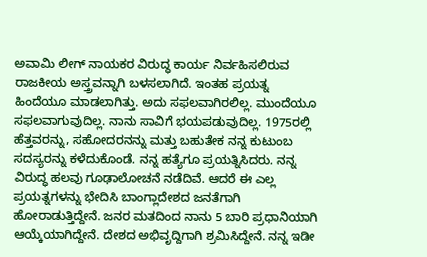ಅವಾಮಿ ಲೀಗ್ ನಾಯಕರ ವಿರುದ್ಧ ಕಾರ್ಯ ನಿರ್ವಹಿಸಲಿರುವ ರಾಜಕೀಯ ಅಸ್ತ್ರವನ್ನಾಗಿ ಬಳಸಲಾಗಿದೆ. ಇಂತಹ ಪ್ರಯತ್ನ ಹಿಂದೆಯೂ ಮಾಡಲಾಗಿತ್ತು. ಅದು ಸಫಲವಾಗಿರಲಿಲ್ಲ. ಮುಂದೆಯೂ ಸಫಲವಾಗುವುದಿಲ್ಲ. ನಾನು ಸಾವಿಗೆ ಭಯಪಡುವುದಿಲ್ಲ. 1975ರಲ್ಲಿ ಹೆತ್ತವರನ್ನು, ಸಹೋದರನನ್ನು ಮತ್ತು ಬಹುತೇಕ ನನ್ನ ಕುಟುಂಬ ಸದಸ್ಯರನ್ನು ಕಳೆದುಕೊಂಡೆ. ನನ್ನ ಹತ್ಯೆಗೂ ಪ್ರಯತ್ನಿಸಿದರು. ನನ್ನ ವಿರುದ್ಧ ಹಲವು ಗೂಢಾಲೋಚನೆ ನಡೆದಿವೆ. ಆದರೆ ಈ ಎಲ್ಲ ಪ್ರಯತ್ನಗಳನ್ನು ಭೇದಿಸಿ ಬಾಂಗ್ಲಾದೇಶದ ಜನತೆಗಾಗಿ ಹೋರಾಡುತ್ತಿದ್ದೇನೆ. ಜನರ ಮತದಿಂದ ನಾನು 5 ಬಾರಿ ಪ್ರಧಾನಿಯಾಗಿ ಆಯ್ಕೆಯಾಗಿದ್ದೇನೆ. ದೇಶದ ಅಭಿವೃದ್ದಿಗಾಗಿ ಶ್ರಮಿಸಿದ್ದೇನೆ. ನನ್ನ ಇಡೀ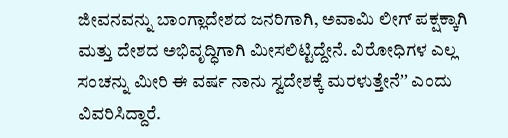ಜೀವನವನ್ನು ಬಾಂಗ್ಲಾದೇಶದ ಜನರಿಗಾಗಿ, ಅವಾಮಿ ಲೀಗ್ ಪಕ್ಷಕ್ಕಾಗಿ ಮತ್ತು ದೇಶದ ಅಭಿವೃದ್ಧಿಗಾಗಿ ಮೀಸಲಿಟ್ಟಿದ್ದೇನೆ. ವಿರೋಧಿಗಳ ಎಲ್ಲ ಸಂಚನ್ನು ಮೀರಿ ಈ ವರ್ಷ ನಾನು ಸ್ವದೇಶಕ್ಕೆ ಮರಳುತ್ತೇನೆʼʼ ಎಂದು ವಿವರಿಸಿದ್ದಾರೆ.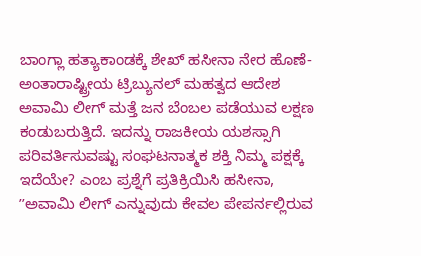ಬಾಂಗ್ಲಾ ಹತ್ಯಾಕಾಂಡಕ್ಕೆ ಶೇಖ್ ಹಸೀನಾ ನೇರ ಹೊಣೆ- ಅಂತಾರಾಷ್ಟ್ರೀಯ ಟ್ರಿಬ್ಯುನಲ್ ಮಹತ್ವದ ಆದೇಶ
ಅವಾಮಿ ಲೀಗ್ ಮತ್ತೆ ಜನ ಬೆಂಬಲ ಪಡೆಯುವ ಲಕ್ಷಣ ಕಂಡುಬರುತ್ತಿದೆ. ಇದನ್ನು ರಾಜಕೀಯ ಯಶಸ್ಸಾಗಿ ಪರಿವರ್ತಿಸುವಷ್ಟು ಸಂಘಟನಾತ್ಮಕ ಶಕ್ತಿ ನಿಮ್ಮ ಪಕ್ಷಕ್ಕೆ ಇದೆಯೇ? ಎಂಬ ಪ್ರಶ್ನೆಗೆ ಪ್ರತಿಕ್ರಿಯಿಸಿ ಹಸೀನಾ, ʼʼಅವಾಮಿ ಲೀಗ್ ಎನ್ನುವುದು ಕೇವಲ ಪೇಪರ್ನಲ್ಲಿರುವ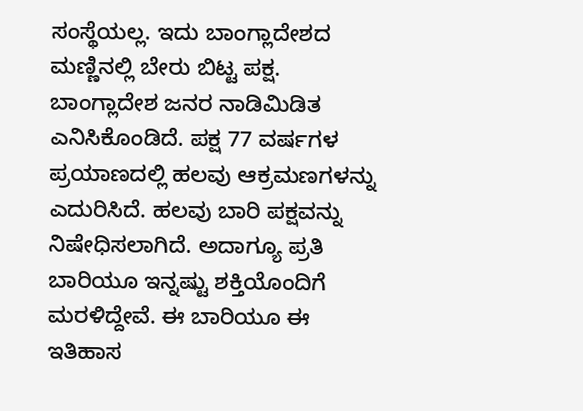ಸಂಸ್ಥೆಯಲ್ಲ. ಇದು ಬಾಂಗ್ಲಾದೇಶದ ಮಣ್ಣಿನಲ್ಲಿ ಬೇರು ಬಿಟ್ಟ ಪಕ್ಷ. ಬಾಂಗ್ಲಾದೇಶ ಜನರ ನಾಡಿಮಿಡಿತ ಎನಿಸಿಕೊಂಡಿದೆ. ಪಕ್ಷ 77 ವರ್ಷಗಳ ಪ್ರಯಾಣದಲ್ಲಿ ಹಲವು ಆಕ್ರಮಣಗಳನ್ನು ಎದುರಿಸಿದೆ. ಹಲವು ಬಾರಿ ಪಕ್ಷವನ್ನು ನಿಷೇಧಿಸಲಾಗಿದೆ. ಅದಾಗ್ಯೂ ಪ್ರತಿ ಬಾರಿಯೂ ಇನ್ನಷ್ಟು ಶಕ್ತಿಯೊಂದಿಗೆ ಮರಳಿದ್ದೇವೆ. ಈ ಬಾರಿಯೂ ಈ ಇತಿಹಾಸ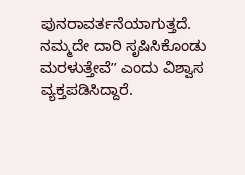ಪುನರಾವರ್ತನೆಯಾಗುತ್ತದೆ. ನಮ್ಮದೇ ದಾರಿ ಸೃಷಿಸಿಕೊಂಡು ಮರಳುತ್ತೇವೆʼʼ ಎಂದು ವಿಶ್ವಾಸ ವ್ಯಕ್ತಪಡಿಸಿದ್ದಾರೆ.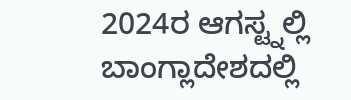2024ರ ಆಗಸ್ಟ್ನಲ್ಲಿ ಬಾಂಗ್ಲಾದೇಶದಲ್ಲಿ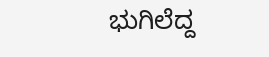ಭುಗಿಲೆದ್ದ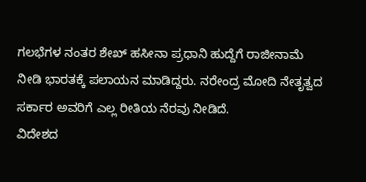ಗಲಭೆಗಳ ನಂತರ ಶೇಖ್ ಹಸೀನಾ ಪ್ರಧಾನಿ ಹುದ್ದೆಗೆ ರಾಜೀನಾಮೆ ನೀಡಿ ಭಾರತಕ್ಕೆ ಪಲಾಯನ ಮಾಡಿದ್ದರು. ನರೇಂದ್ರ ಮೋದಿ ನೇತೃತ್ವದ ಸರ್ಕಾರ ಅವರಿಗೆ ಎಲ್ಲ ರೀತಿಯ ನೆರವು ನೀಡಿದೆ.
ವಿದೇಶದ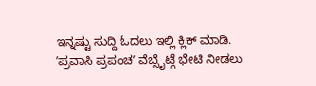ಇನ್ನಷ್ಟು ಸುದ್ದಿ ಓದಲು ಇಲ್ಲಿ ಕ್ಲಿಕ್ ಮಾಡಿ.
ʼಪ್ರವಾಸಿ ಪ್ರಪಂಚʼ ವೆಬ್ಸೈಟ್ಗೆ ಭೇಟಿ ನೀಡಲು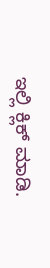ಇಲ್ಲಿ ಕ್ಲಿಕ್ ಮಾಡಿ.